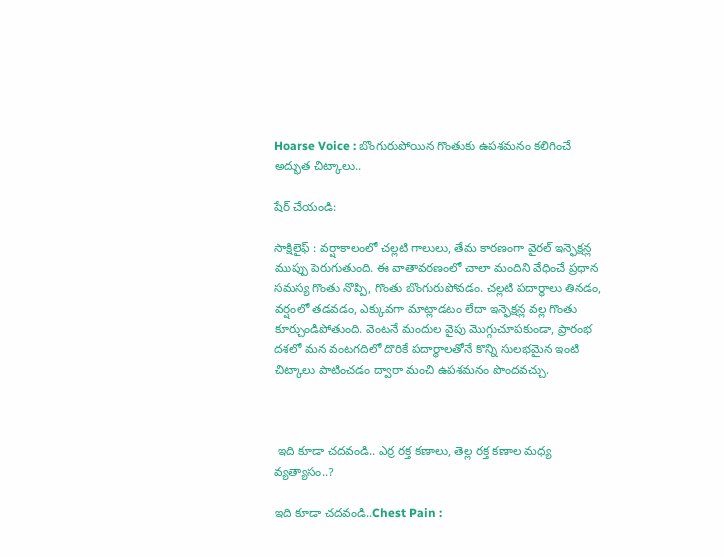Hoarse Voice : బొంగురుపోయిన గొంతుకు ఉపశమనం కలిగించే అద్భుత చిట్కాలు..

షేర్ చేయండి:

సాక్షిలైఫ్ : వర్షాకాలంలో చల్లటి గాలులు, తేమ కారణంగా వైరల్ ఇన్ఫెక్షన్ల ముప్పు పెరుగుతుంది. ఈ వాతావరణంలో చాలా మందిని వేధించే ప్రధాన సమస్య గొంతు నొప్పి, గొంతు బొంగురుపోవడం. చల్లటి పదార్థాలు తినడం, వర్షంలో తడవడం, ఎక్కువగా మాట్లాడటం లేదా ఇన్ఫెక్షన్ల వల్ల గొంతు కూర్చుండిపోతుంది. వెంటనే మందుల వైపు మొగ్గుచూపకుండా, ప్రారంభ దశలో మన వంటగదిలో దొరికే పదార్థాలతోనే కొన్ని సులభమైన ఇంటి చిట్కాలు పాటించడం ద్వారా మంచి ఉపశమనం పొందవచ్చు.



 ఇది కూడా చదవండి.. ఎర్ర రక్త కణాలు, తెల్ల రక్త కణాల మధ్య వ్యత్యాసం..?

ఇది కూడా చదవండి..Chest Pain :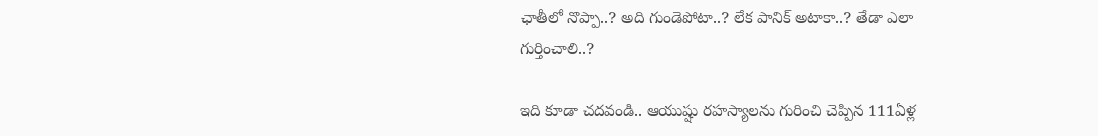ఛాతీలో నొప్పా..? అది గుండెపోటా..? లేక పానిక్ అటాకా..? తేడా ఎలా గుర్తించాలి..?

ఇది కూడా చదవండి.. ఆయుష్షు రహస్యాలను గురించి చెప్పిన 111ఏళ్ల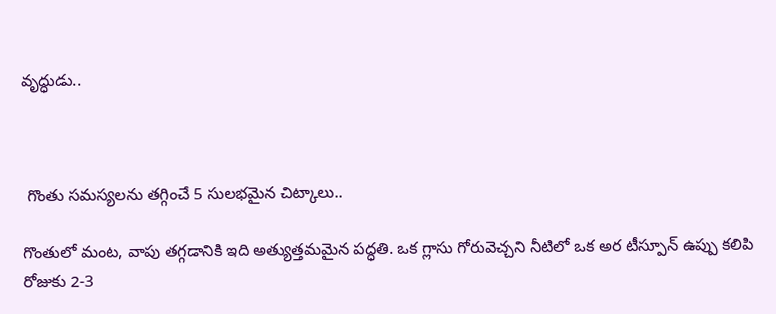వృద్ధుడు..



 గొంతు సమస్యలను తగ్గించే 5 సులభమైన చిట్కాలు..

గొంతులో మంట, వాపు తగ్గడానికి ఇది అత్యుత్తమమైన పద్ధతి. ఒక గ్లాసు గోరువెచ్చని నీటిలో ఒక అర టీస్పూన్ ఉప్పు కలిపి రోజుకు 2-3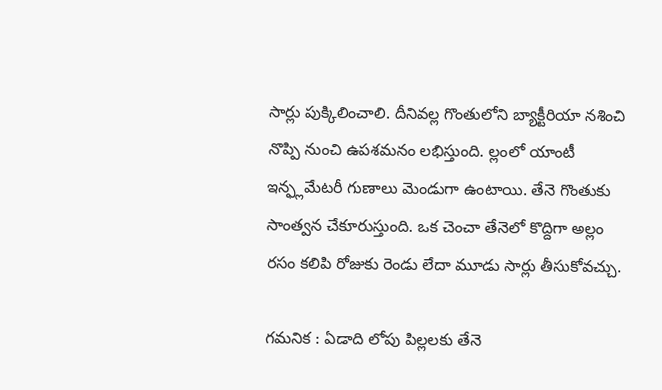సార్లు పుక్కిలించాలి. దీనివల్ల గొంతులోని బ్యాక్టీరియా నశించి నొప్పి నుంచి ఉపశమనం లభిస్తుంది. ల్లంలో యాంటీ ఇన్ఫ్లమేటరీ గుణాలు మెండుగా ఉంటాయి. తేనె గొంతుకు సాంత్వన చేకూరుస్తుంది. ఒక చెంచా తేనెలో కొద్దిగా అల్లం రసం కలిపి రోజుకు రెండు లేదా మూడు సార్లు తీసుకోవచ్చు.

గమనిక : ఏడాది లోపు పిల్లలకు తేనె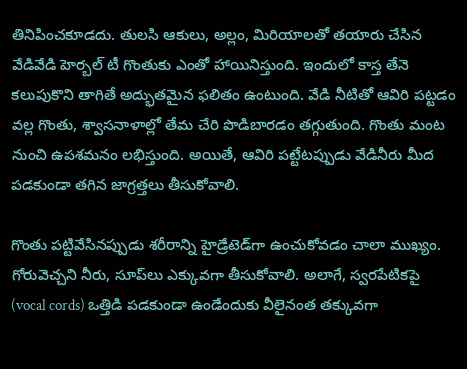తినిపించకూడదు. తులసి ఆకులు, అల్లం, మిరియాలతో తయారు చేసిన వేడివేడి హెర్బల్ టీ గొంతుకు ఎంతో హాయినిస్తుంది. ఇందులో కాస్త తేనె కలుపుకొని తాగితే అద్భుతమైన ఫలితం ఉంటుంది. వేడి నీటితో ఆవిరి పట్టడం వల్ల గొంతు, శ్వాసనాళాల్లో తేమ చేరి పొడిబారడం తగ్గుతుంది. గొంతు మంట నుంచి ఉపశమనం లభిస్తుంది. అయితే, ఆవిరి పట్టేటప్పుడు వేడినీరు మీద పడకుండా తగిన జాగ్రత్తలు తీసుకోవాలి.

గొంతు పట్టివేసినప్పుడు శరీరాన్ని హైడ్రేటెడ్‌గా ఉంచుకోవడం చాలా ముఖ్యం. గోరువెచ్చని నీరు, సూప్‌లు ఎక్కువగా తీసుకోవాలి. అలాగే, స్వరపేటికపై (vocal cords) ఒత్తిడి పడకుండా ఉండేందుకు వీలైనంత తక్కువగా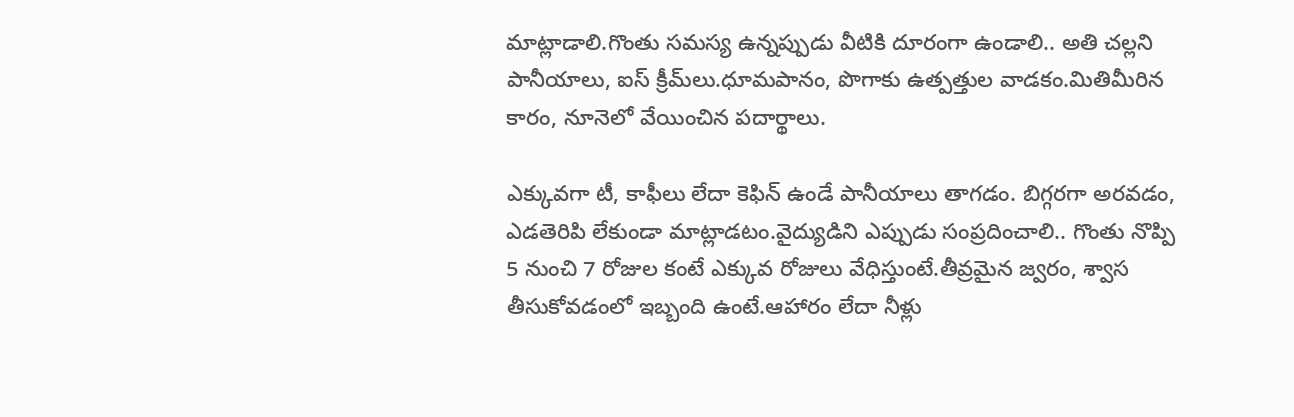మాట్లాడాలి.గొంతు సమస్య ఉన్నప్పుడు వీటికి దూరంగా ఉండాలి.. అతి చల్లని పానీయాలు, ఐస్ క్రీమ్‌లు.ధూమపానం, పొగాకు ఉత్పత్తుల వాడకం.మితిమీరిన కారం, నూనెలో వేయించిన పదార్థాలు.

ఎక్కువగా టీ, కాఫీలు లేదా కెఫిన్ ఉండే పానీయాలు తాగడం. బిగ్గరగా అరవడం, ఎడతెరిపి లేకుండా మాట్లాడటం.వైద్యుడిని ఎప్పుడు సంప్రదించాలి.. గొంతు నొప్పి 5 నుంచి 7 రోజుల కంటే ఎక్కువ రోజులు వేధిస్తుంటే.తీవ్రమైన జ్వరం, శ్వాస తీసుకోవడంలో ఇబ్బంది ఉంటే.ఆహారం లేదా నీళ్లు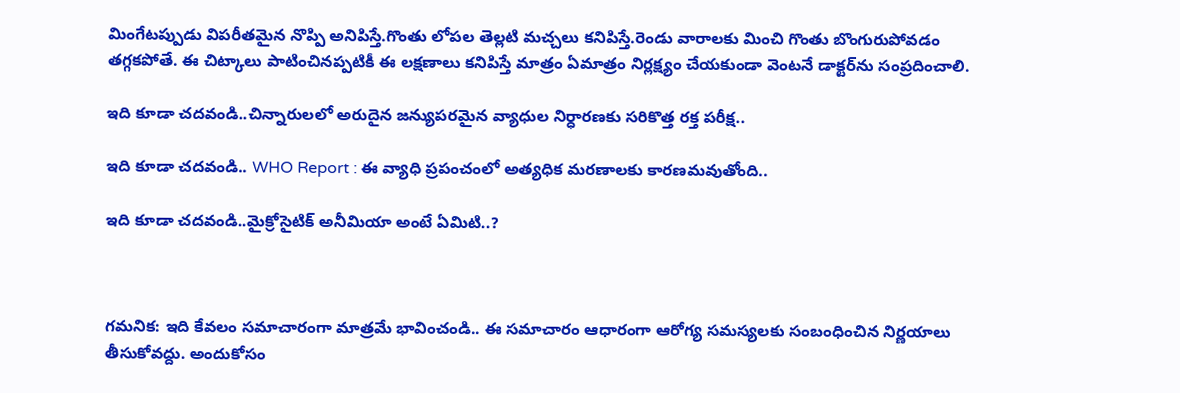మింగేటప్పుడు విపరీతమైన నొప్పి అనిపిస్తే.గొంతు లోపల తెల్లటి మచ్చలు కనిపిస్తే.రెండు వారాలకు మించి గొంతు బొంగురుపోవడం తగ్గకపోతే. ఈ చిట్కాలు పాటించినప్పటికీ ఈ లక్షణాలు కనిపిస్తే మాత్రం ఏమాత్రం నిర్లక్ష్యం చేయకుండా వెంటనే డాక్టర్‌ను సంప్రదించాలి.

ఇది కూడా చదవండి..చిన్నారులలో అరుదైన జన్యుపరమైన వ్యాధుల నిర్ధారణకు సరికొత్త రక్త పరీక్ష..

ఇది కూడా చదవండి.. WHO Report : ఈ వ్యాధి ప్రపంచంలో అత్యధిక మరణాలకు కారణమవుతోంది..

ఇది కూడా చదవండి..మైక్రోసైటిక్ అనీమియా అంటే ఏమిటి..?



గమనిక: ఇది కేవలం సమాచారంగా మాత్రమే భావించండి.. ఈ సమాచారం ఆధారంగా ఆరోగ్య సమస్యలకు సంబంధించిన నిర్ణయాలు తీసుకోవద్దు. అందుకోసం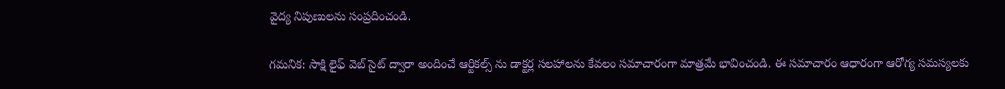వైద్య నిపుణులను సంప్రదించండి.

గమనిక: సాక్షి లైఫ్ వెబ్ సైట్ ద్వారా అందించే ఆర్టికల్స్ ను డాక్టర్ల సలహాలను కేవలం సమాచారంగా మాత్రమే భావించండి. ఈ సమాచారం ఆధారంగా ఆరోగ్య సమస్యలకు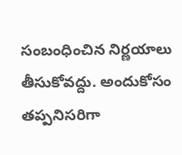సంబంధించిన నిర్ణయాలు తీసుకోవద్దు. అందుకోసం తప్పనిసరిగా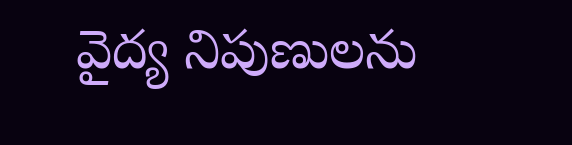వైద్య నిపుణులను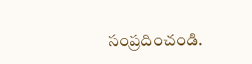సంప్రదించండి.